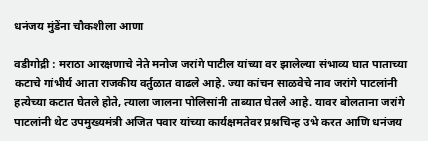धनंजय मुंडेंना चौकशीला आणा

वडीगोद्री : मराठा आरक्षणाचे नेते मनोज जरांगे पाटील यांच्या वर झालेल्या संभाव्य घात पाताच्या कटाचे गांभीर्य आता राजकीय वर्तुळात वाढले आहे. ज्या कांचन साळवेचे नाव जरांगे पाटलांनी हत्येच्या कटात घेतले होते, त्याला जालना पोलिसांनी ताब्यात घेतले आहे. यावर बोलताना जरांगे पाटलांनी थेट उपमुख्यमंत्री अजित पवार यांच्या कार्यक्षमतेवर प्रश्नचिन्ह उभे करत आणि धनंजय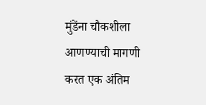मुंडेंना चौकशीला आणण्याची मागणी करत एक अंतिम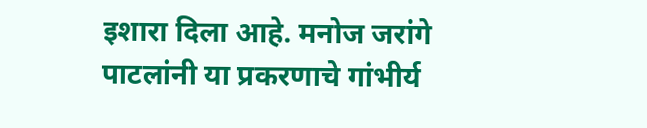इशारा दिला आहे. मनोज जरांगे पाटलांनी या प्रकरणाचे गांभीर्य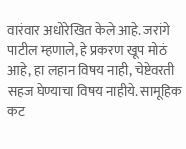वारंवार अधोरेखित केले आहे. जरांगे पाटील म्हणाले, हे प्रकरण खूप मोठं आहे, हा लहान विषय नाही, चेष्टेवरती सहज घेण्याचा विषय नाहीये. सामूहिक कट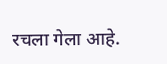रचला गेला आहे.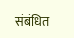संबंधित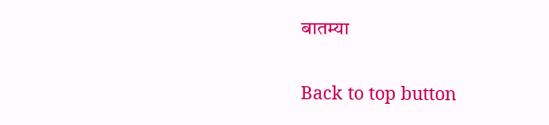बातम्या

Back to top button